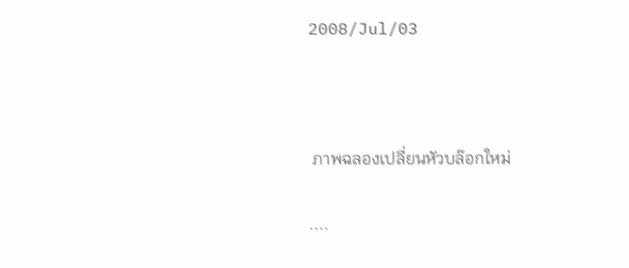2008/Jul/03



 ภาพฉลองเปลี่ยนหัวบล๊อกใหม่

....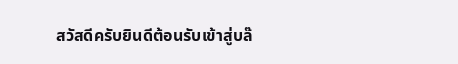สวัสดีครับยินดีต้อนรับเข้าสู่บล๊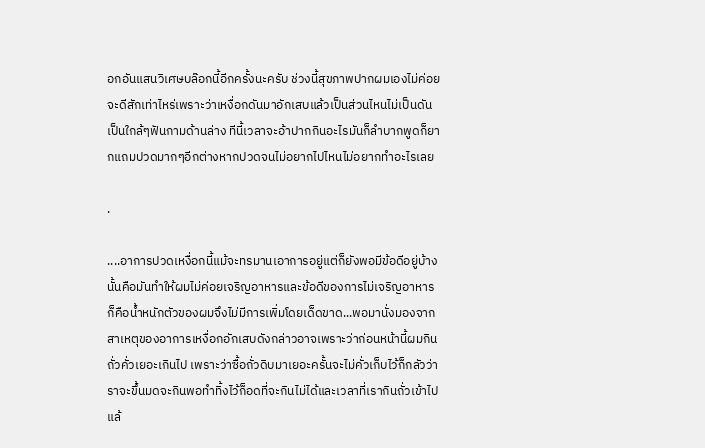อกอันแสนวิเศษบล๊อกนี้อีกครั้งนะครับ ช่วงนี้สุขภาพปากผมเองไม่ค่อยจะดีสักเท่าไหร่เพราะว่าเหงื่อกดันมาอักเสบแล้วเป็นส่วนไหนไม่เป็นดันเป็นใกล้ๆฟันกามด้านล่าง ทีนี้เวลาจะอ้าปากกินอะไรมันก็ลำบากพูดก็ยากแถมปวดมากๆอีกต่างหากปวดจนไม่อยากไปไหนไม่อยากทำอะไรเลย

.

....อาการปวดเหงื่อกนี้แม้จะทรมานเอาการอยู่แต่ก็ยังพอมีข้อดีอยู่บ้างนั้นคือมันทำให้ผมไม่ค่อยเจริญอาหารและข้อดีของการไม่เจริญอาหารก็คือน้ำหนักตัวของผมจึงไม่มีการเพิ่มโดยเด็ดขาด...พอมานั่งมองจากสาเหตุของอาการเหงื่อกอักเสบดังกล่าวอาจเพราะว่าก่อนหน้านี้ผมกินถั่วคั่วเยอะเกินไป เพราะว่าซื้อถั่วดิบมาเยอะครั้นจะไม่คั่วเก็บไว้ก็กลัวว่าราจะขึ้นมดจะกินพอทำทิ้งไว้ก็อดที่จะกินไม่ได้และเวลาที่เรากินถั่วเข้าไปแล้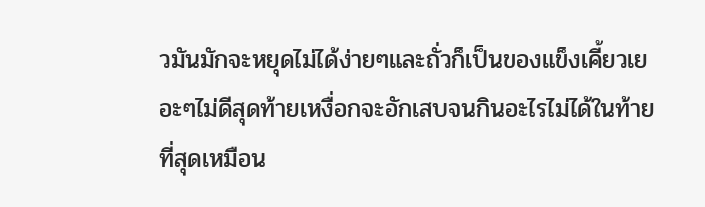วมันมักจะหยุดไม่ได้ง่ายๆและถั่วก็เป็นของแข็งเคี้ยวเยอะๆไม่ดีสุดท้ายเหงื่อกจะอักเสบจนกินอะไรไม่ได้ในท้ายที่สุดเหมือน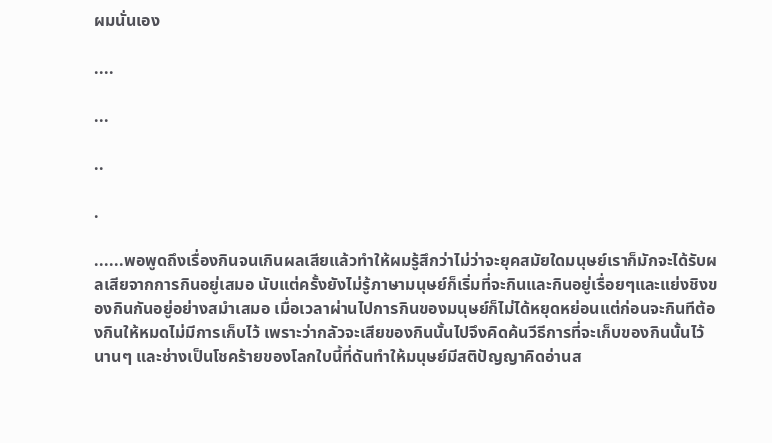ผมนั่นเอง

....

...

..

.

......พอพูดถึงเรื่องกินจนเกินผลเสียแล้วทำให้ผมรู้สึกว่าไม่ว่าจะยุคสมัยใดมนุษย์เราก็มักจะได้รับผลเสียจากการกินอยู่เสมอ นับแต่ครั้งยังไม่รู้ภาษามนุษย์ก็เริ่มที่จะกินและกินอยู่เรื่อยๆและแย่งชิงของกินกันอยู่อย่างสมำเสมอ เมื่อเวลาผ่านไปการกินของมนุษย์ก็ไม่ได้หยุดหย่อนแต่ก่อนจะกินทีต้องกินให้หมดไม่มีการเก็บไว้ เพราะว่ากลัวจะเสียของกินนั้นไปจึงคิดค้นวีธีการที่จะเก็บของกินนั้นไว้นานๆ และช่างเป็นโชคร้ายของโลกใบนี้ที่ดันทำให้มนุษย์มีสติปัญญาคิดอ่านส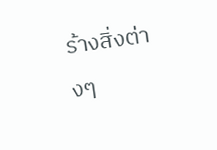ร้างสิ่งต่างๆ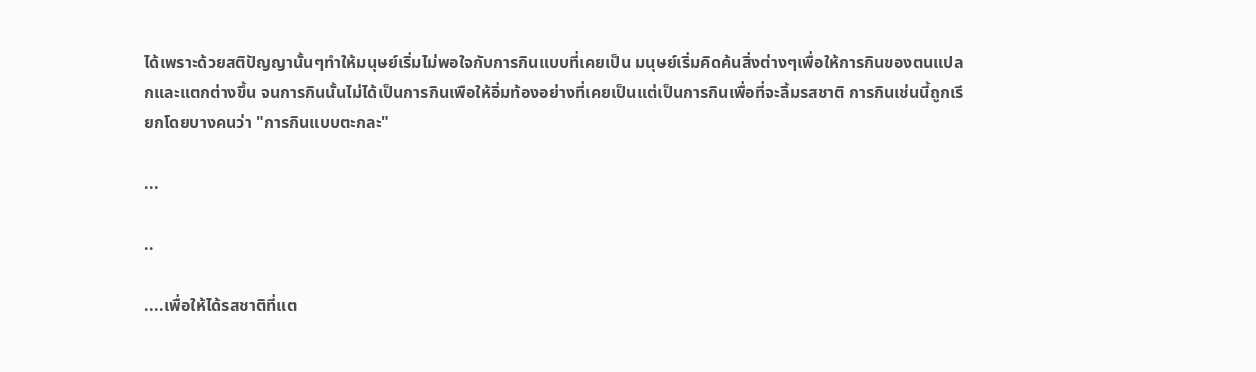ได้เพราะด้วยสติปัญญานั้นๆทำให้มนุษย์เริ่มไม่พอใจกับการกินแบบที่เคยเป็น มนุษย์เริ่มคิดค้นสิ่งต่างๆเพื่อให้การกินของตนแปลกและแตกต่างขึ้น จนการกินนั้นไม่ได้เป็นการกินเพือให้อิ่มท้องอย่างที่เคยเป็นแต่เป็นการกินเพื่อที่จะลิ้มรสชาติ การกินเช่นนี้ถูกเรียกโดยบางคนว่า "การกินแบบตะกละ"

...

..

....เพื่อให้ได้รสชาติที่แต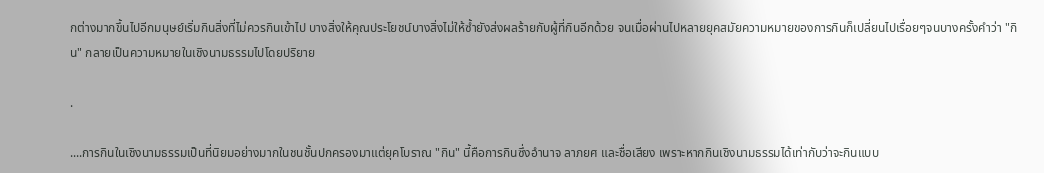กต่างมากขึ้นไปอีกมนุษย์เริ่มกินสิ่งที่ไม่ควรกินเข้าไป บางสิ่งให้คุณประโยชน์บางสิ่งไม่ให้ซ้ำยังส่งผลร้ายกับผู้ที่กินอีกด้วย จนเมื่อผ่านไปหลายยุคสมัยความหมายของการกินก็เปลี่ยนไปเรื่อยๆจนบางครั้งคำว่า "กิน" กลายเป็นความหมายในเชิงนามธรรมไปโดยปริยาย

.

....การกินในเชิงนามธรรมเป็นที่นิยมอย่างมากในชนชั้นปกครองมาแต่ยุคโบราณ "กิน" นี้คือการกินซึ่งอำนาจ ลาภยศ และชื่อเสียง เพราะหากกินเชิงนามธรรมได้เท่ากับว่าจะกินแบบ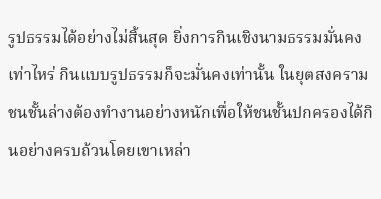รูปธรรมได้อย่างไม่สิ้นสุด ยิ่งการกินเชิงนามธรรมมั่นคงเท่าไหร่ กินแบบรูปธรรมก็จะมั่นคงเท่านั้น ในยุตสงครามชนชั้นล่างต้องทำงานอย่างหนักเพื่อให้ชนชั้นปกครองได้กินอย่างครบถ้วนโดยเขาเหล่า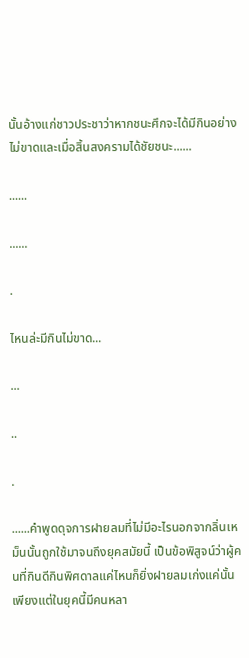นั้นอ้างแก่ชาวประชาว่าหากชนะศึกจะได้มีกินอย่างไม่ขาดและเมื่อสิ้นสงครามได้ชัยชนะ......

......

......

.

ไหนล่ะมีกินไม่ขาด...

...

..

.

......คำพูดดุจการฝายลมที่ไม่มีอะไรนอกจากลิ่นเหม็นนั้นถูกใช้มาจนถึงยุคสมัยนี้ เป็นข้อพิสูจน์ว่าผู้คนที่กินดีกินพิศดาลแค่ไหนก็ยิ่งฝายลมเก่งแค่นั้น เพียงแต่ในยุคนี้มีคนหลา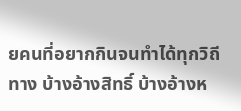ยคนที่อยากกินจนทำได้ทุกวิถีทาง บ้างอ้างสิทธิ์ บ้างอ้างห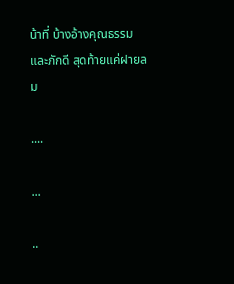น้าที่ บ้างอ้างคุณธรรมและภักดี สุดท้ายแค่ฝายลม

....

...

..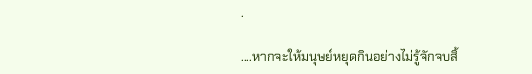.

....หากจะให้มนุษย์หยุดกินอย่างไม่รู้จักจบสิ้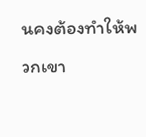นคงต้องทำให้พวกเขา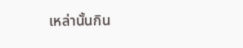เหล่านั้นกิน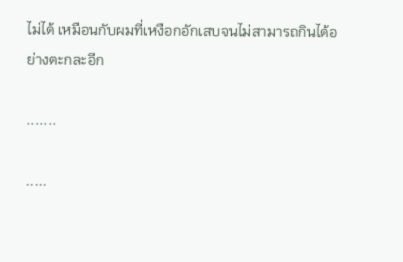ไม่ได้ เหมือนกับผมที่เหงือกอักเสบจนไม่สามารถกินได้อย่างตะกละอีก

.......

.....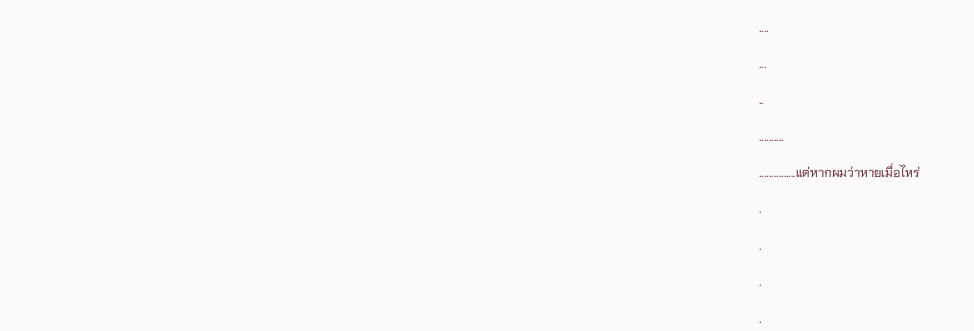....

...

..

..........

...............แต่หากผมว่าหายเมื่อไหร่

.

.

.

.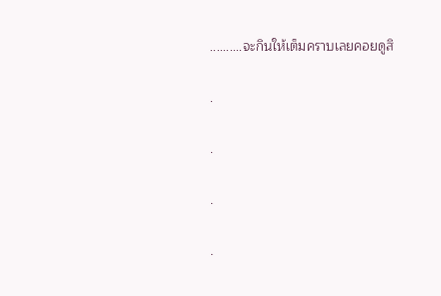..........จะกินให้เต็มคราบเลยคอยดูสิ

.

.

.

.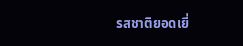รสชาติยอดเยี่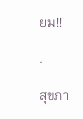ยม!!

.

สุขภา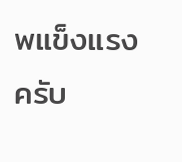พแข็งแรงครับ